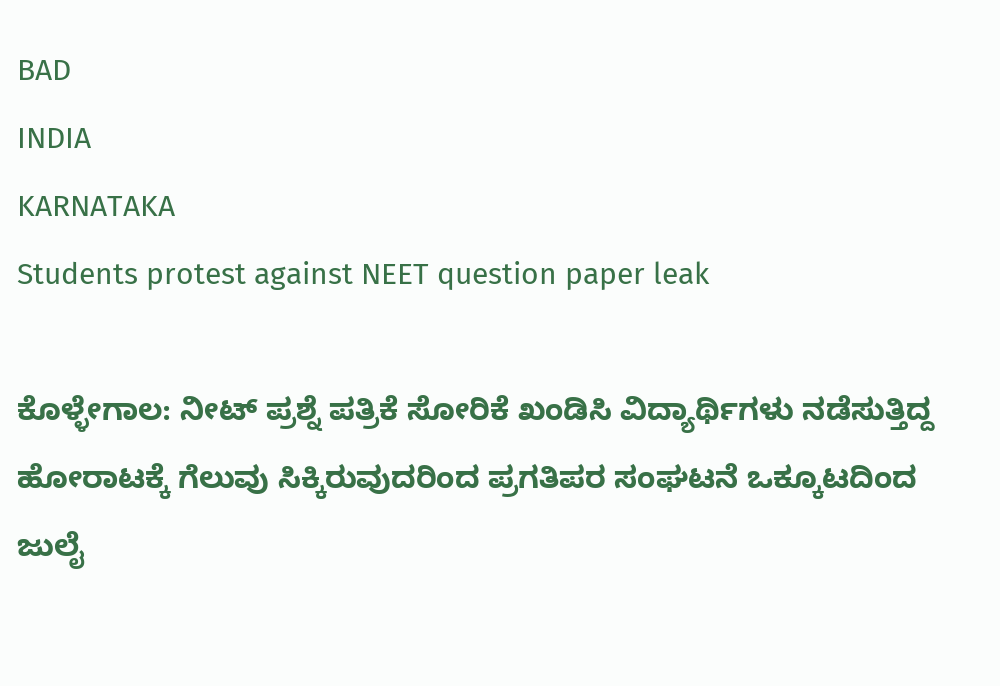BAD
INDIA
KARNATAKA
Students protest against NEET question paper leak

ಕೊಳ್ಳೇಗಾಲ: ನೀಟ್ ಪ್ರಶ್ನೆ ಪತ್ರಿಕೆ ಸೋರಿಕೆ ಖಂಡಿಸಿ ವಿದ್ಯಾರ್ಥಿಗಳು ನಡೆಸುತ್ತಿದ್ದ ಹೋರಾಟಕ್ಕೆ ಗೆಲುವು ಸಿಕ್ಕಿರುವುದರಿಂದ ಪ್ರಗತಿಪರ ಸಂಘಟನೆ ಒಕ್ಕೂಟದಿಂದ ಜುಲೈ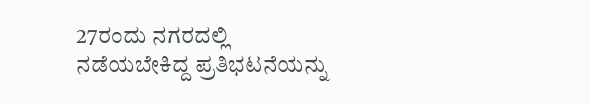27ರಂದು ನಗರದಲ್ಲಿ ನಡೆಯಬೇಕಿದ್ದ ಪ್ರತಿಭಟನೆಯನ್ನು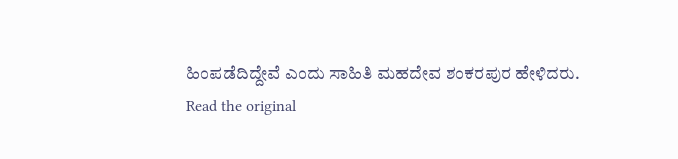ಹಿಂಪಡೆದಿದ್ದೇವೆ ಎಂದು ಸಾಹಿತಿ ಮಹದೇವ ಶಂಕರಪುರ ಹೇಳಿದರು.
Read the original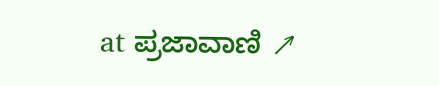at ಪ್ರಜಾವಾಣಿ ↗